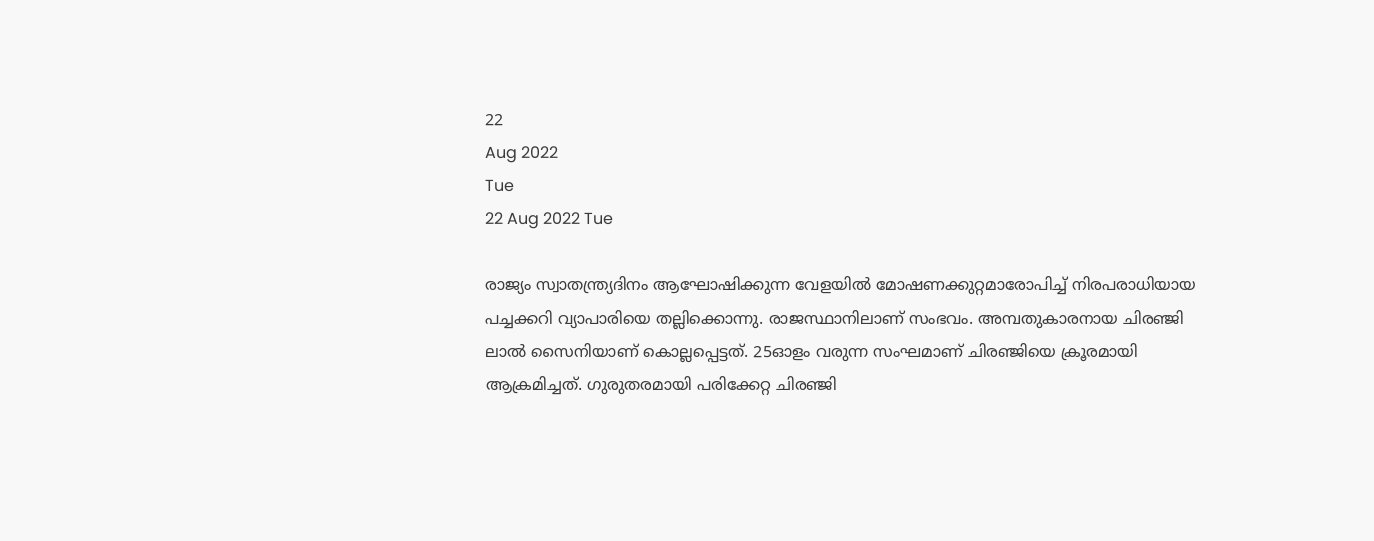22
Aug 2022
Tue
22 Aug 2022 Tue

രാജ്യം സ്വാതന്ത്ര്യദിനം ആഘോഷിക്കുന്ന വേളയില്‍ മോഷണക്കുറ്റമാരോപിച്ച് നിരപരാധിയായ പച്ചക്കറി വ്യാപാരിയെ തല്ലിക്കൊന്നു. രാജസ്ഥാനിലാണ് സംഭവം. അമ്പതുകാരനായ ചിരഞ്ജി ലാല്‍ സൈനിയാണ് കൊല്ലപ്പെട്ടത്. 25ഓളം വരുന്ന സംഘമാണ് ചിരഞ്ജിയെ ക്രൂരമായി ആക്രമിച്ചത്. ഗുരുതരമായി പരിക്കേറ്റ ചിരഞ്ജി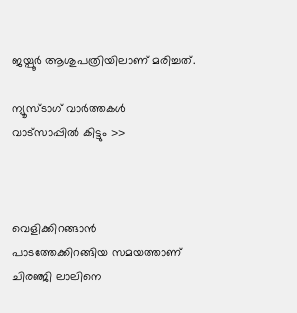ജയ്പൂര്‍ ആശുപത്രിയിലാണ് മരിച്ചത്.

ന്യൂസ്ടാഗ് വാര്‍ത്തകള്‍ വാട്‌സാപ്പില്‍ കിട്ടും >>



വെളിക്കിറങ്ങാന്‍ പാടത്തേക്കിറങ്ങിയ സമയത്താണ് ചിരഞ്ജി ലാലിനെ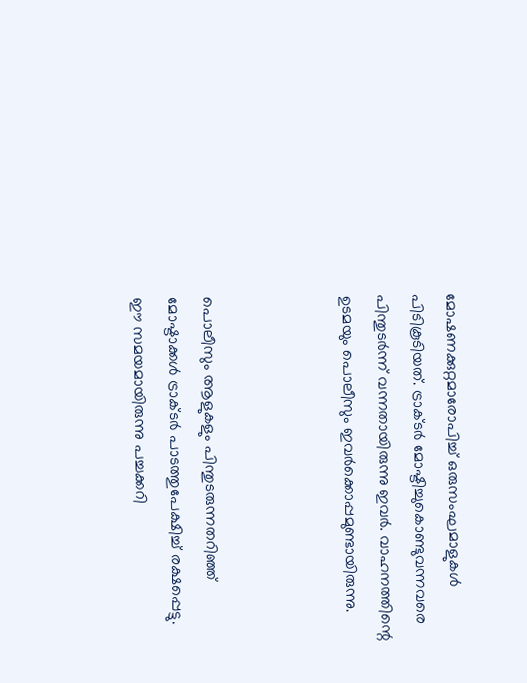മോഷണക്കുറ്റമാരോപിച്ച് ഒരുസംഘമാളുകള്‍ പിടികൂടിയത്. ട്രാക്ടര്‍ മോഷ്ടിച്ചുകൊണ്ടുവന്നവരെ പിന്തുടര്‍ന്ന് വന്നതായിരുന്നു ഇവര്‍. വാഹനത്തിന്റെ ഉടമയും പൊലീസും ഇവര്‍ക്കൊപ്പമുണ്ടായിരുന്നു.



പൊലീസും ആളുകളും പിന്തുടരുന്നതറിഞ്ഞ് മോഷ്ടാക്കള്‍ ട്രാക്ടര്‍ പാടത്തുപേക്ഷിച്ച് രക്ഷപ്പെട്ടു. ഈ സമയമായിരുന്നു പച്ചക്കറി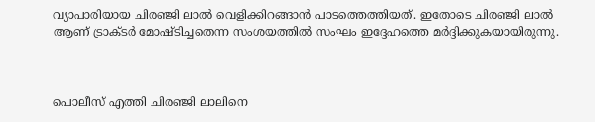വ്യാപാരിയായ ചിരഞ്ജി ലാല്‍ വെളിക്കിറങ്ങാന്‍ പാടത്തെത്തിയത്. ഇതോടെ ചിരഞ്ജി ലാല്‍ ആണ് ട്രാക്ടര്‍ മോഷ്ടിച്ചതെന്ന സംശയത്തില്‍ സംഘം ഇദ്ദേഹത്തെ മര്‍ദ്ദിക്കുകയായിരുന്നു.



പൊലീസ് എത്തി ചിരഞ്ജി ലാലിനെ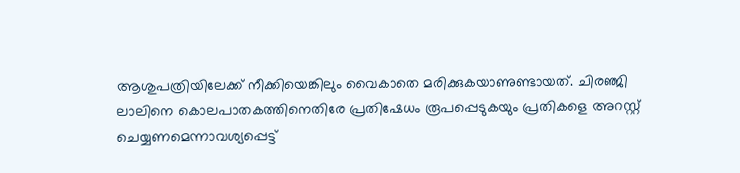ആശുപത്രിയിലേക്ക് നീക്കിയെങ്കിലും വൈകാതെ മരിക്കുകയാണുണ്ടായത്. ചിരഞ്ജി ലാലിനെ കൊലപാതകത്തിനെതിരേ പ്രതിഷേധം രൂപപ്പെടുകയും പ്രതികളെ അറസ്റ്റ് ചെയ്യണമെന്നാവശ്യപ്പെട്ട്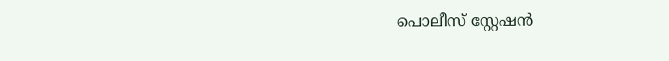പൊലീസ് സ്റ്റേഷന്‍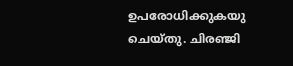ഉപരോധിക്കുകയു ചെയ്തു. ചിരഞ്ജി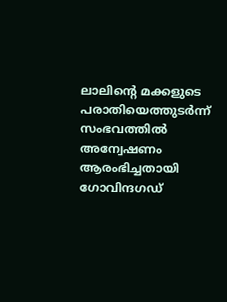ലാലിന്റെ മക്കളുടെ പരാതിയെത്തുടര്‍ന്ന് സംഭവത്തില്‍ അന്വേഷണം ആരംഭിച്ചതായി ഗോവിന്ദഗഡ്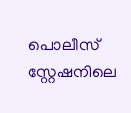പൊലീസ് സ്റ്റേഷനിലെ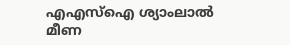എഎസ്‌ഐ ശ്യാംലാല്‍ മീണ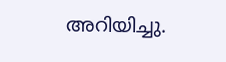അറിയിച്ചു.